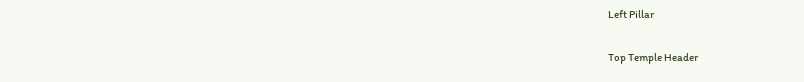Left Pillar

Top Temple Header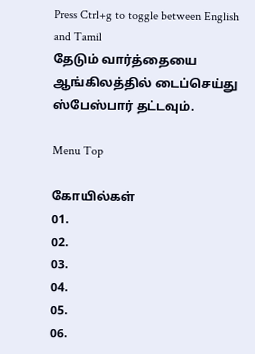Press Ctrl+g to toggle between English and Tamil
தேடும் வார்த்தையை ஆங்கிலத்தில் டைப்செய்து ஸ்பேஸ்பார் தட்டவும்.

Menu Top

கோயில்கள்
01.
02.
03.
04.
05.
06.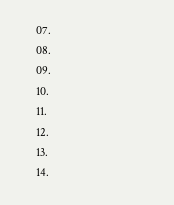07.
08.
09.
10.
11.
12.
13.
14.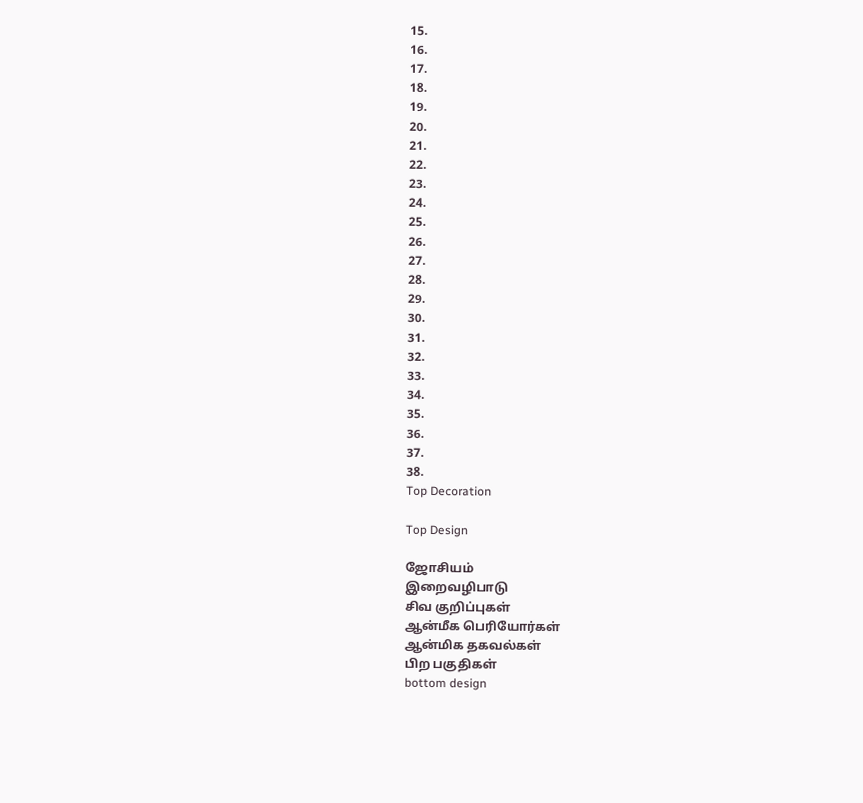15.
16.
17.
18.
19.
20.
21.
22.
23.
24.
25.
26.
27.
28.
29.
30.
31.
32.
33.
34.
35.
36.
37.
38.
Top Decoration

Top Design

ஜோசியம்
இறைவழிபாடு
சிவ குறிப்புகள்
ஆன்மீக பெரியோர்கள்
ஆன்மிக தகவல்கள்
பிற பகுதிகள்
bottom design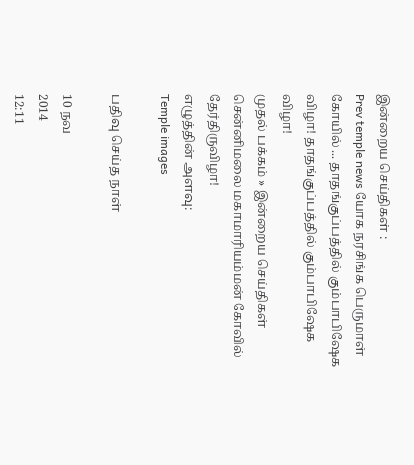இன்றைய செய்திகள் :
Prev temple news யோக நரசிங்க பெருமாள் கோயில் ... தாதங்குப்பத்தில் கும்பாபிஷேக விழா! தாதங்குப்பத்தில் கும்பாபிஷேக விழா!
முதல் பக்கம் » இன்றைய செய்திகள்
சென்னிமலை மகாமாரியம்மன் கோவில் தேர்திருவிழா!
எழுத்தின் அளவு:
Temple images

பதிவு செய்த நாள்

10 நவ
2014
12:11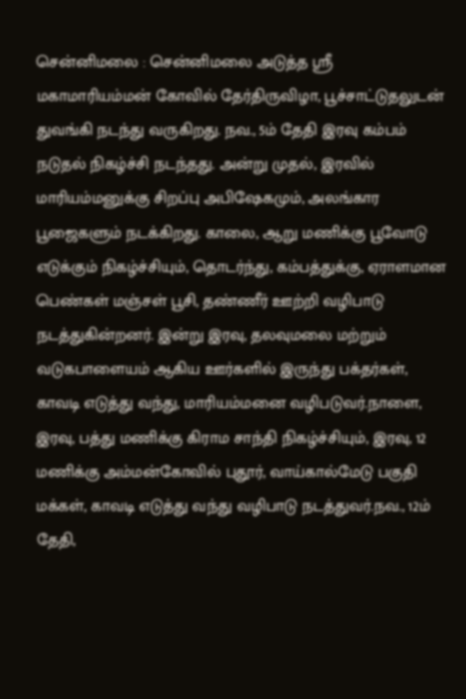சென்னிமலை : சென்னிமலை அடுத்த ஸ்ரீ மகாமாரியம்மன் கோவில் தேர்திருவிழா, பூச்சாட்டுதலுடன் துவங்கி நடந்து வருகிறது. நவ., 5ம் தேதி இரவு கம்பம் நடுதல் நிகழ்ச்சி நடந்தது. அன்று முதல், இரவில் மாரியம்மனுக்கு சிறப்பு அபிஷேகமும், அலங்கார பூஜைகளும் நடக்கிறது. காலை, ஆறு மணிக்கு பூவோடு எடுக்கும் நிகழ்ச்சியும், தொடர்ந்து, கம்பத்துக்கு, ஏராளமான பெண்கள் மஞ்சள் பூசி, தண்ணீர் ஊற்றி வழிபாடு நடத்துகின்றனர். இன்று இரவு, தலவுமலை மற்றும் வடுகபாளையம் ஆகிய ஊர்களில் இருந்து பக்தர்கள், காவடி எடுத்து வந்து, மாரியம்மனை வழிபடுவர்.நாளை, இரவு, பத்து மணிக்கு கிராம சாந்தி நிகழ்ச்சியும், இரவு, 12 மணிக்கு அம்மன்கோவில் புதூர், வாய்கால்மேடு பகுதி மக்கள், காவடி எடுத்து வந்து வழிபாடு நடத்துவர்.நவ., 12ம் தேதி,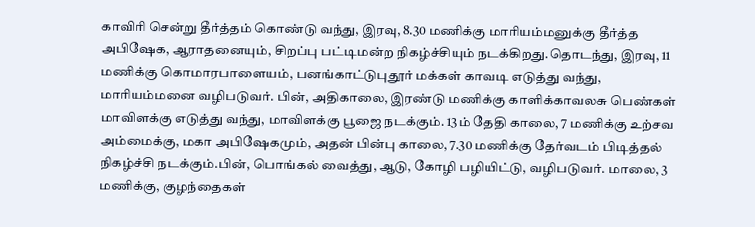காவிரி சென்று தீர்த்தம் கொண்டு வந்து, இரவு, 8.30 மணிக்கு மாரியம்மனுக்கு தீர்த்த அபிஷேக, ஆராதனையும், சிறப்பு பட்டிமன்ற நிகழ்ச்சியும் நடக்கிறது.தொடந்து, இரவு, 11 மணிக்கு கொமாரபாளையம், பனங்காட்டுபுதூர் மக்கள் காவடி எடுத்து வந்து, மாரியம்மனை வழிபடுவர். பின், அதிகாலை, இரண்டு மணிக்கு காளிக்காவலசு பெண்கள் மாவிளக்கு எடுத்து வந்து, மாவிளக்கு பூஜை நடக்கும். 13ம் தேதி காலை, 7 மணிக்கு உற்சவ அம்மைக்கு, மகா அபிஷேகமும், அதன் பின்பு காலை, 7.30 மணிக்கு தேர்வடம் பிடித்தல் நிகழ்ச்சி நடக்கும்.பின், பொங்கல் வைத்து, ஆடு, கோழி பழியிட்டு, வழிபடுவர். மாலை, 3 மணிக்கு, குழந்தைகள்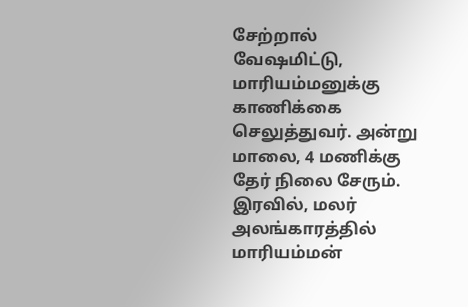சேற்றால் வேஷமிட்டு, மாரியம்மனுக்கு காணிக்கை செலுத்துவர். அன்று மாலை, 4 மணிக்கு தேர் நிலை சேரும். இரவில், மலர் அலங்காரத்தில் மாரியம்மன்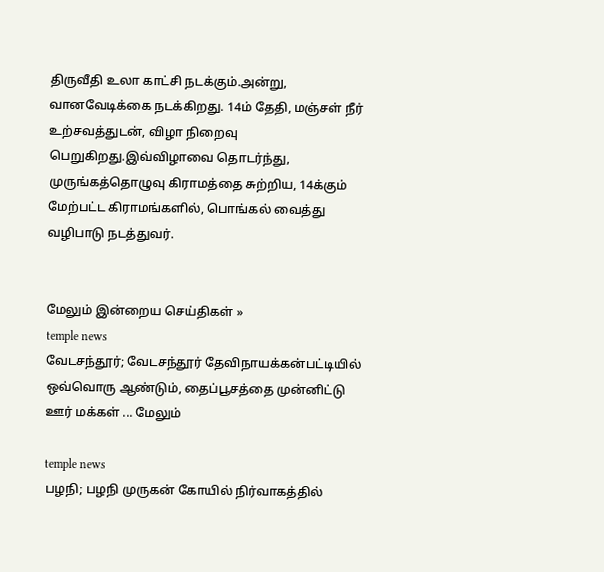திருவீதி உலா காட்சி நடக்கும்.அன்று, வானவேடிக்கை நடக்கிறது. 14ம் தேதி, மஞ்சள் நீர் உற்சவத்துடன், விழா நிறைவு பெறுகிறது.இவ்விழாவை தொடர்ந்து, முருங்கத்தொழுவு கிராமத்தை சுற்றிய, 14க்கும் மேற்பட்ட கிராமங்களில், பொங்கல் வைத்து வழிபாடு நடத்துவர்.


மேலும் இன்றைய செய்திகள் »
temple news
வேடசந்தூர்; வேடசந்தூர் தேவிநாயக்கன்பட்டியில் ஒவ்வொரு ஆண்டும், தைப்பூசத்தை முன்னிட்டு ஊர் மக்கள் ... மேலும்

temple news
பழநி; பழநி முருகன் கோயில் நிர்வாகத்தில்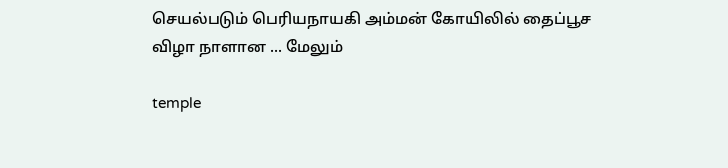செயல்படும் பெரியநாயகி அம்மன் கோயிலில் தைப்பூச விழா நாளான ... மேலும்

temple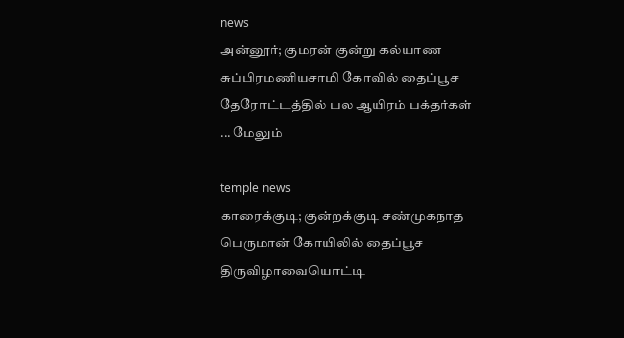news
அன்னூர்; குமரன் குன்று கல்யாண சுப்பிரமணியசாமி கோவில் தைப்பூச தேரோட்டத்தில் பல ஆயிரம் பக்தர்கள் ... மேலும்

temple news
காரைக்குடி; குன்றக்குடி சண்முகநாத பெருமான் கோயிலில் தைப்பூச திருவிழாவையொட்டி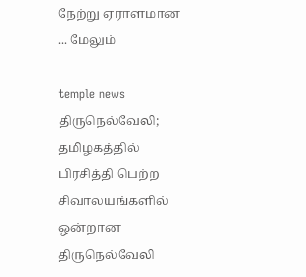நேற்று ஏராளமான ... மேலும்

temple news
திருநெல்வேலி; தமிழகத்தில் பிரசித்தி பெற்ற சிவாலயங்களில் ஒன்றான திருநெல்வேலி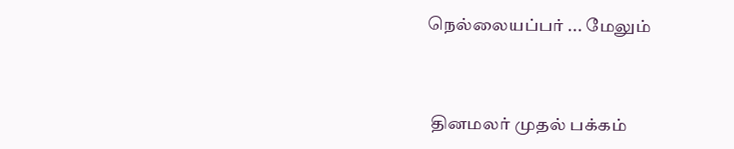நெல்லையப்பர் ... மேலும்


 தினமலர் முதல் பக்கம்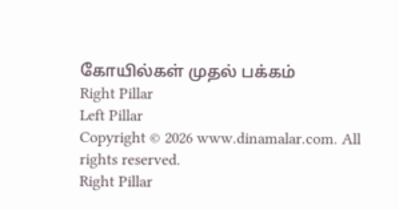கோயில்கள் முதல் பக்கம்
Right Pillar
Left Pillar
Copyright © 2026 www.dinamalar.com. All rights reserved.
Right Pillar